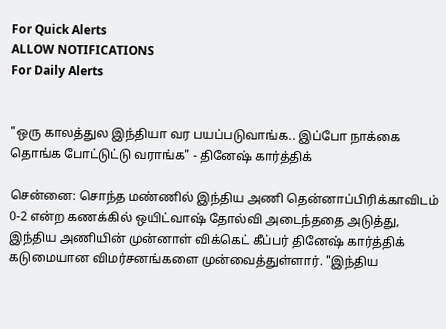For Quick Alerts
ALLOW NOTIFICATIONS
For Daily Alerts


"ஒரு காலத்துல இந்தியா வர பயப்படுவாங்க.. இப்போ நாக்கை தொங்க போட்டுட்டு வராங்க" - தினேஷ் கார்த்திக்

சென்னை: சொந்த மண்ணில் இந்திய அணி தென்னாப்பிரிக்காவிடம் 0-2 என்ற கணக்கில் ஒயிட்வாஷ் தோல்வி அடைந்ததை அடுத்து, இந்திய அணியின் முன்னாள் விக்கெட் கீப்பர் தினேஷ் கார்த்திக் கடுமையான விமர்சனங்களை முன்வைத்துள்ளார். "இந்திய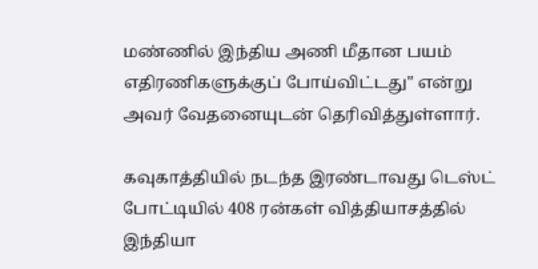மண்ணில் இந்திய அணி மீதான பயம் எதிரணிகளுக்குப் போய்விட்டது" என்று அவர் வேதனையுடன் தெரிவித்துள்ளார்.

கவுகாத்தியில் நடந்த இரண்டாவது டெஸ்ட் போட்டியில் 408 ரன்கள் வித்தியாசத்தில் இந்தியா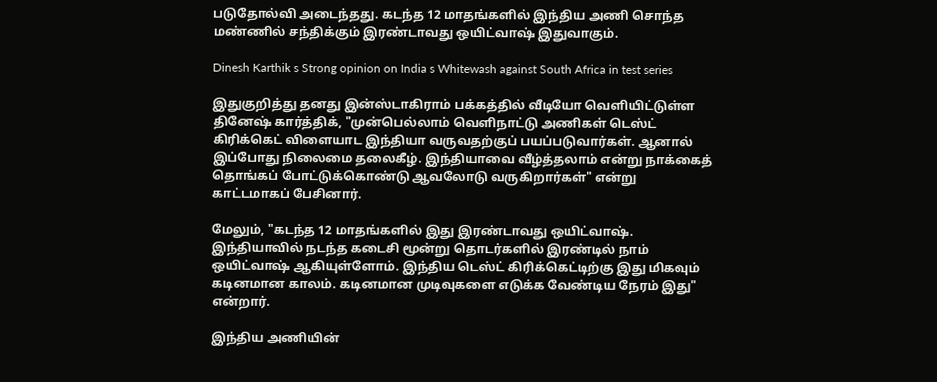படுதோல்வி அடைந்தது. கடந்த 12 மாதங்களில் இந்திய அணி சொந்த மண்ணில் சந்திக்கும் இரண்டாவது ஒயிட்வாஷ் இதுவாகும்.

Dinesh Karthik s Strong opinion on India s Whitewash against South Africa in test series

இதுகுறித்து தனது இன்ஸ்டாகிராம் பக்கத்தில் வீடியோ வெளியிட்டுள்ள தினேஷ் கார்த்திக், "முன்பெல்லாம் வெளிநாட்டு அணிகள் டெஸ்ட் கிரிக்கெட் விளையாட இந்தியா வருவதற்குப் பயப்படுவார்கள். ஆனால் இப்போது நிலைமை தலைகீழ். இந்தியாவை வீழ்த்தலாம் என்று நாக்கைத் தொங்கப் போட்டுக்கொண்டு ஆவலோடு வருகிறார்கள்" என்று காட்டமாகப் பேசினார்.

மேலும், "கடந்த 12 மாதங்களில் இது இரண்டாவது ஒயிட்வாஷ். இந்தியாவில் நடந்த கடைசி மூன்று தொடர்களில் இரண்டில் நாம் ஒயிட்வாஷ் ஆகியுள்ளோம். இந்திய டெஸ்ட் கிரிக்கெட்டிற்கு இது மிகவும் கடினமான காலம். கடினமான முடிவுகளை எடுக்க வேண்டிய நேரம் இது" என்றார்.

இந்திய அணியின்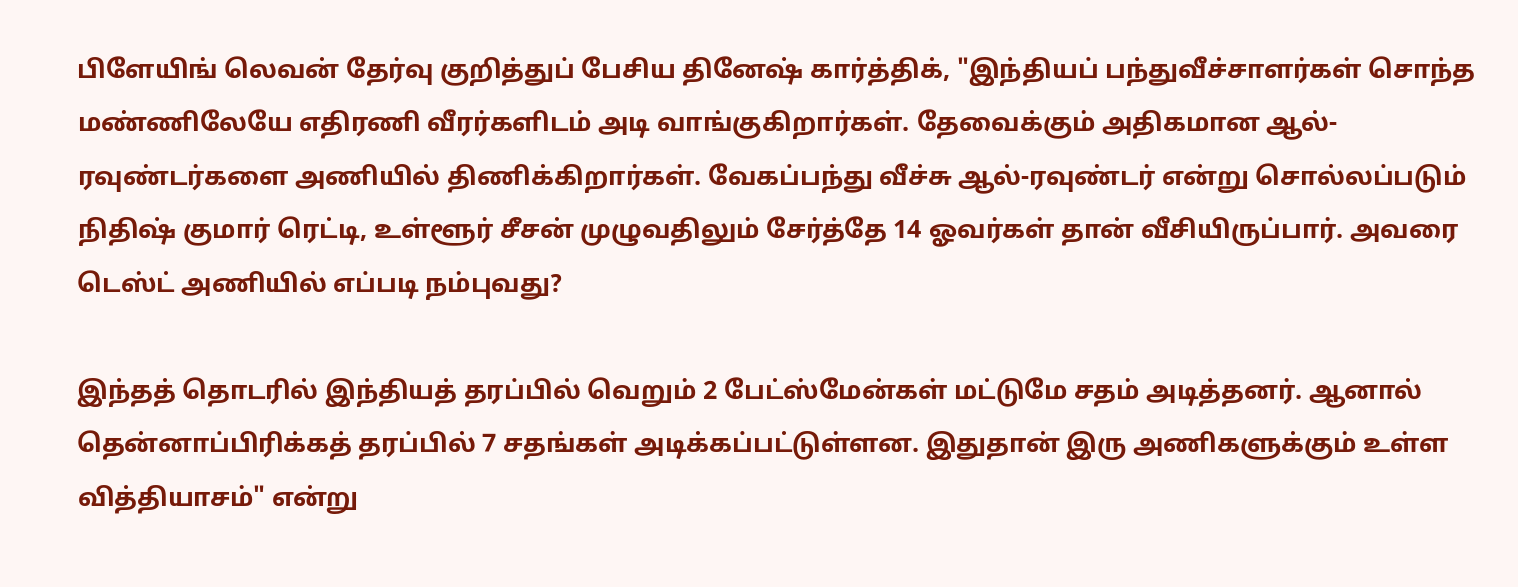பிளேயிங் லெவன் தேர்வு குறித்துப் பேசிய தினேஷ் கார்த்திக், "இந்தியப் பந்துவீச்சாளர்கள் சொந்த மண்ணிலேயே எதிரணி வீரர்களிடம் அடி வாங்குகிறார்கள். தேவைக்கும் அதிகமான ஆல்-ரவுண்டர்களை அணியில் திணிக்கிறார்கள். வேகப்பந்து வீச்சு ஆல்-ரவுண்டர் என்று சொல்லப்படும் நிதிஷ் குமார் ரெட்டி, உள்ளூர் சீசன் முழுவதிலும் சேர்த்தே 14 ஓவர்கள் தான் வீசியிருப்பார். அவரை டெஸ்ட் அணியில் எப்படி நம்புவது?

இந்தத் தொடரில் இந்தியத் தரப்பில் வெறும் 2 பேட்ஸ்மேன்கள் மட்டுமே சதம் அடித்தனர். ஆனால் தென்னாப்பிரிக்கத் தரப்பில் 7 சதங்கள் அடிக்கப்பட்டுள்ளன. இதுதான் இரு அணிகளுக்கும் உள்ள வித்தியாசம்" என்று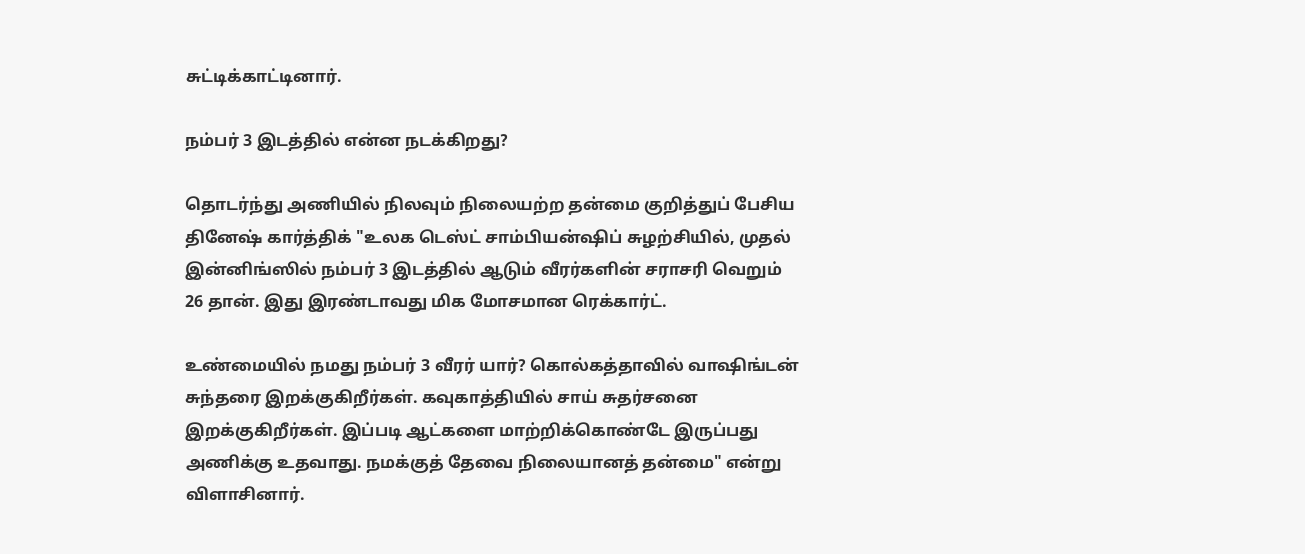சுட்டிக்காட்டினார்.

நம்பர் 3 இடத்தில் என்ன நடக்கிறது?

தொடர்ந்து அணியில் நிலவும் நிலையற்ற தன்மை குறித்துப் பேசிய தினேஷ் கார்த்திக் "உலக டெஸ்ட் சாம்பியன்ஷிப் சுழற்சியில், முதல் இன்னிங்ஸில் நம்பர் 3 இடத்தில் ஆடும் வீரர்களின் சராசரி வெறும் 26 தான். இது இரண்டாவது மிக மோசமான ரெக்கார்ட்.

உண்மையில் நமது நம்பர் 3 வீரர் யார்? கொல்கத்தாவில் வாஷிங்டன் சுந்தரை இறக்குகிறீர்கள். கவுகாத்தியில் சாய் சுதர்சனை இறக்குகிறீர்கள். இப்படி ஆட்களை மாற்றிக்கொண்டே இருப்பது அணிக்கு உதவாது. நமக்குத் தேவை நிலையானத் தன்மை" என்று விளாசினார்.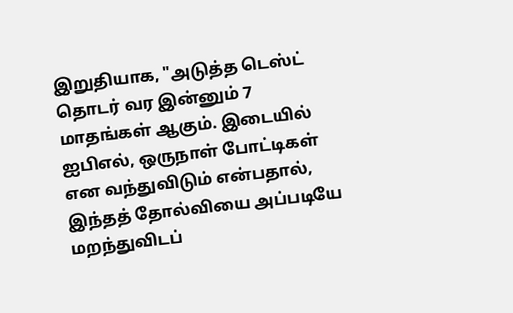இறுதியாக, "அடுத்த டெஸ்ட் தொடர் வர இன்னும் 7 மாதங்கள் ஆகும். இடையில் ஐபிஎல், ஒருநாள் போட்டிகள் என வந்துவிடும் என்பதால், இந்தத் தோல்வியை அப்படியே மறந்துவிடப்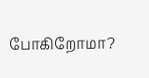போகிறோமா?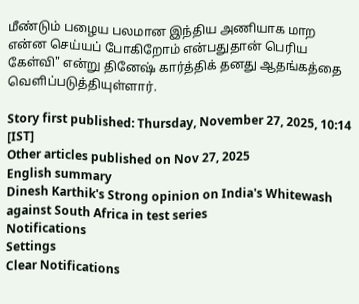மீண்டும் பழைய பலமான இந்திய அணியாக மாற என்ன செய்யப் போகிறோம் என்பதுதான் பெரிய கேள்வி" என்று தினேஷ் கார்த்திக் தனது ஆதங்கத்தை வெளிப்படுத்தியுள்ளார்.

Story first published: Thursday, November 27, 2025, 10:14 [IST]
Other articles published on Nov 27, 2025
English summary
Dinesh Karthik's Strong opinion on India's Whitewash against South Africa in test series
Notifications
Settings
Clear Notifications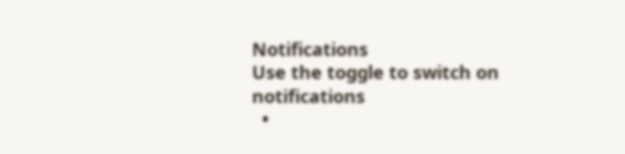Notifications
Use the toggle to switch on notifications
  •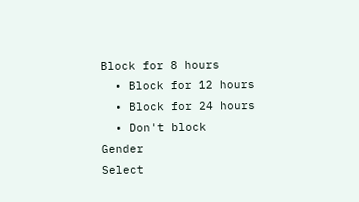Block for 8 hours
  • Block for 12 hours
  • Block for 24 hours
  • Don't block
Gender
Select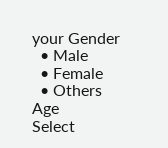your Gender
  • Male
  • Female
  • Others
Age
Select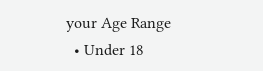your Age Range
  • Under 18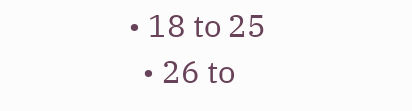• 18 to 25
  • 26 to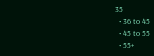35
  • 36 to 45
  • 45 to 55
  • 55+